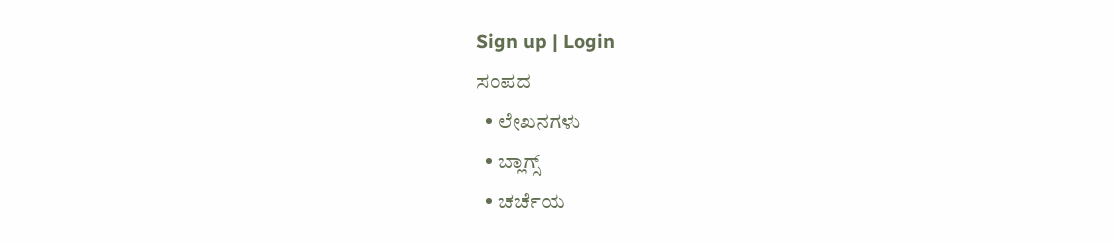Sign up | Login
ಸಂಪದ
  • ಲೇಖನಗಳು
  • ಬ್ಲಾಗ್ಸ್
  • ಚರ್ಚೆಯ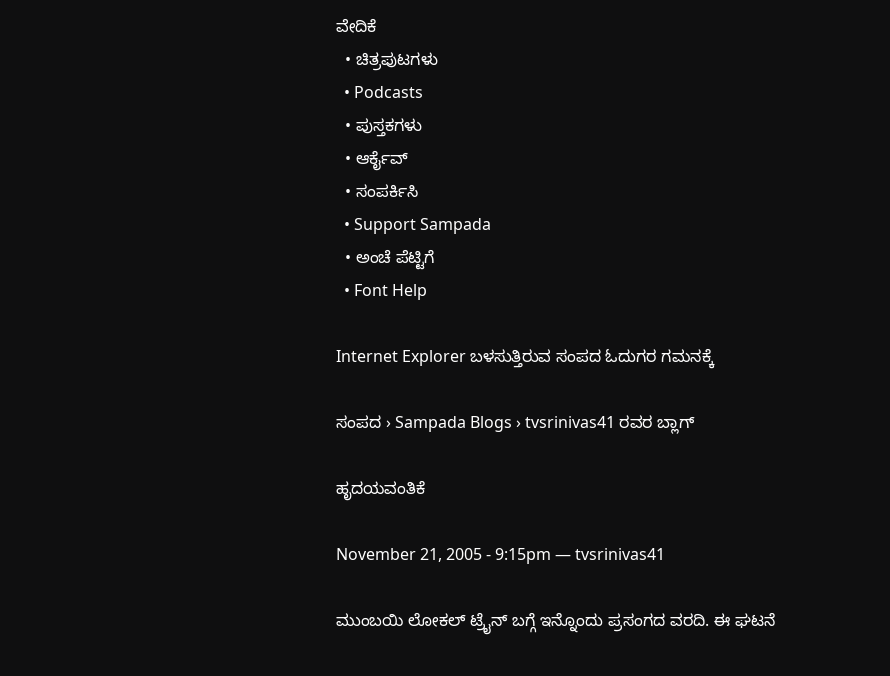ವೇದಿಕೆ
  • ಚಿತ್ರಪುಟಗಳು
  • Podcasts
  • ಪುಸ್ತಕಗಳು
  • ಆರ್ಕೈವ್
  • ಸಂಪರ್ಕಿಸಿ
  • Support Sampada
  • ಅಂಚೆ ಪೆಟ್ಟಿಗೆ
  • Font Help

Internet Explorer ಬಳಸುತ್ತಿರುವ ಸಂಪದ ಓದುಗರ ಗಮನಕ್ಕೆ

ಸಂಪದ › Sampada Blogs › tvsrinivas41 ರವರ ಬ್ಲಾಗ್

ಹೃದಯವಂತಿಕೆ

November 21, 2005 - 9:15pm — tvsrinivas41

ಮುಂಬಯಿ ಲೋಕಲ್ ಟ್ರೈನ್ ಬಗ್ಗೆ ಇನ್ನೊಂದು ಪ್ರಸಂಗದ ವರದಿ. ಈ ಘಟನೆ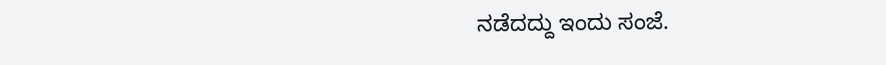ನಡೆದದ್ದು ಇಂದು ಸಂಜೆ.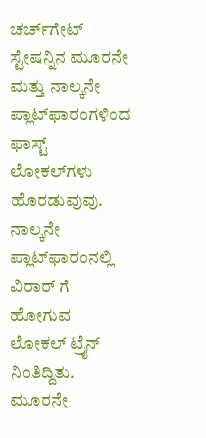ಚರ್ಚ್‍ಗೇಟ್ ಸ್ಟೇಷನ್ನಿನ ಮೂರನೇ ಮತ್ತು ನಾಲ್ಕನೇ ಪ್ಲಾಟ್‍ಫಾರಂಗಳಿಂದ ಫಾಸ್ಟ್ ಲೋಕಲ್‍ಗಳು ಹೊರಡುವುವು. ನಾಲ್ಕನೇ ಪ್ಲಾಟ್‍ಫಾರಂ‍ನಲ್ಲಿ ವಿರಾರ್ ಗೆ ಹೋಗುವ ಲೋಕಲ್ ಟ್ರೈನ್ ನಿಂತಿದ್ದಿತು. ಮೂರನೇ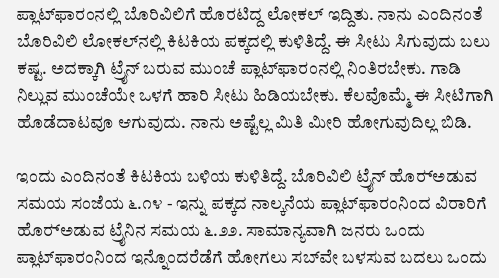ಪ್ಲಾಟ್‍ಫಾರಂನಲ್ಲಿ ಬೊರಿವಿಲಿಗೆ ಹೊರಟಿದ್ದ ಲೋಕಲ್ ಇದ್ದಿತು. ನಾನು ಎಂದಿನಂತೆ ಬೊರಿವಿಲಿ ಲೋಕಲ್‍ನಲ್ಲಿ ಕಿಟಕಿಯ ಪಕ್ಕದಲ್ಲಿ ಕುಳಿತಿದ್ದೆ. ಈ ಸೀಟು ಸಿಗುವುದು ಬಲು ಕಷ್ಟ. ಅದಕ್ಕಾಗಿ ಟ್ರೈನ್ ಬರುವ ಮುಂಚೆ ಪ್ಲಾಟ್‍ಫಾರಂ‍ನಲ್ಲಿ ನಿಂತಿರಬೇಕು. ಗಾಡಿ ನಿಲ್ಲುವ ಮುಂಚೆಯೇ ಒಳಗೆ ಹಾರಿ ಸೀಟು ಹಿಡಿಯಬೇಕು. ಕೆಲವೊಮ್ಮೆ ಈ ಸೀಟಿಗಾಗಿ ಹೊಡೆದಾಟವೂ ಆಗುವುದು. ನಾನು ಅಷ್ಟೆಲ್ಲ ಮಿತಿ ಮೀರಿ ಹೋಗುವುದಿಲ್ಲ ಬಿಡಿ.

ಇಂದು ಎಂದಿನಂತೆ ಕಿಟಕಿಯ ಬಳಿಯ ಕುಳಿತಿದ್ದೆ. ಬೊರಿವಿಲಿ ಟ್ರೈನ್ ಹೊರ್‍ಅಡುವ ಸಮಯ ಸಂಜೆಯ ೬.೧೪ - ಇನ್ನು ಪಕ್ಕದ ನಾಲ್ಕನೆಯ ಪ್ಲಾಟ್‍ಫಾರಂನಿಂದ ವಿರಾರಿಗೆ ಹೊರ್‍ಅಡುವ ಟ್ರೈನಿನ ಸಮಯ ೬.೨೨. ಸಾಮಾನ್ಯವಾಗಿ ಜನರು ಒಂದು ಪ್ಲಾಟ್‍ಫಾರಂನಿಂದ ಇನ್ನೊಂದರೆಡೆಗೆ ಹೋಗಲು ಸಬ್‍ವೇ ಬಳಸುವ ಬದಲು ಒಂದು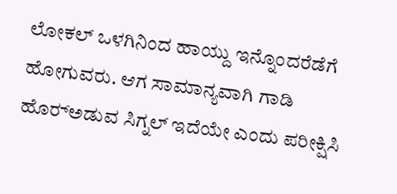ಲೋಕಲ್ ಒಳಗಿನಿಂದ ಹಾಯ್ದು ಇನ್ನೊಂದರೆಡೆಗೆ ಹೋಗುವರು. ಆಗ ಸಾಮಾನ್ಯವಾಗಿ ಗಾಡಿ ಹೊರ್‍ಅಡುವ ಸಿಗ್ನಲ್ ಇದೆಯೇ ಎಂದು ಪರೀಕ್ಷಿಸಿ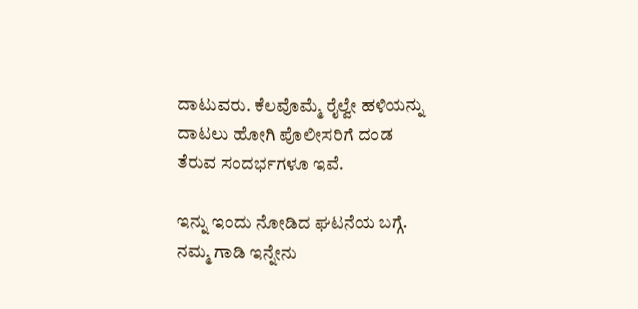ದಾಟುವರು. ಕೆಲವೊಮ್ಮೆ ರೈಲ್ವೇ ಹಳಿಯನ್ನು ದಾಟಲು ಹೋಗಿ ಪೊಲೀಸರಿಗೆ ದಂಡ ತೆರುವ ಸಂದರ್ಭಗಳೂ ಇವೆ.

ಇನ್ನು ಇಂದು ನೋಡಿದ ಘಟನೆಯ ಬಗ್ಗೆ. ನಮ್ಮ ಗಾಡಿ ಇನ್ನೇನು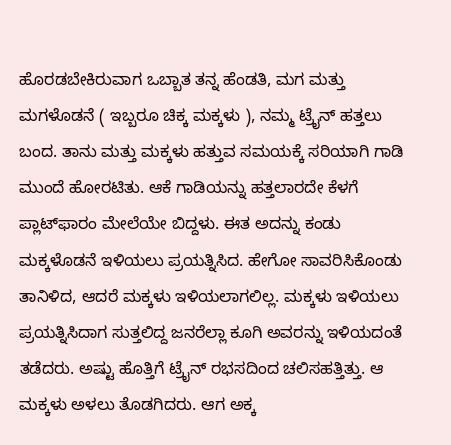ಹೊರಡಬೇಕಿರುವಾಗ ಒಬ್ಬಾತ ತನ್ನ ಹೆಂಡತಿ, ಮಗ ಮತ್ತು ಮಗಳೊಡನೆ ( ಇಬ್ಬರೂ ಚಿಕ್ಕ ಮಕ್ಕಳು ), ನಮ್ಮ ಟ್ರೈನ್ ಹತ್ತಲು ಬಂದ. ತಾನು ಮತ್ತು ಮಕ್ಕಳು ಹತ್ತುವ ಸಮಯಕ್ಕೆ ಸರಿಯಾಗಿ ಗಾಡಿ ಮುಂದೆ ಹೋರಟಿತು. ಆಕೆ ಗಾಡಿಯನ್ನು ಹತ್ತಲಾರದೇ ಕೆಳಗೆ ಪ್ಲಾಟ್‍ಫಾರಂ ಮೇಲೆಯೇ ಬಿದ್ದಳು. ಈತ ಅದನ್ನು ಕಂಡು ಮಕ್ಕಳೊಡನೆ ಇಳಿಯಲು ಪ್ರಯತ್ನಿಸಿದ. ಹೇಗೋ ಸಾವರಿಸಿಕೊಂಡು ತಾನಿಳಿದ, ಆದರೆ ಮಕ್ಕಳು ಇಳಿಯಲಾಗಲಿಲ್ಲ. ಮಕ್ಕಳು ಇಳಿಯಲು ಪ್ರಯತ್ನಿಸಿದಾಗ ಸುತ್ತಲಿದ್ದ ಜನರೆಲ್ಲಾ ಕೂಗಿ ಅವರನ್ನು ಇಳಿಯದಂತೆ ತಡೆದರು. ಅಷ್ಟು ಹೊತ್ತಿಗೆ ಟ್ರೈನ್ ರಭಸದಿಂದ ಚಲಿಸಹತ್ತಿತ್ತು. ಆ ಮಕ್ಕಳು ಅಳಲು ತೊಡಗಿದರು. ಆಗ ಅಕ್ಕ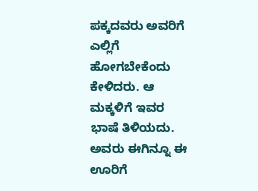ಪಕ್ಕದವರು ಅವರಿಗೆ ಎಲ್ಲಿಗೆ ಹೋಗಬೇಕೆಂದು ಕೇಳಿದರು. ಆ ಮಕ್ಕಳಿಗೆ ಇವರ ಭಾಷೆ ತಿಳಿಯದು. ಅವರು ಈಗಿನ್ನೂ ಈ ಊರಿಗೆ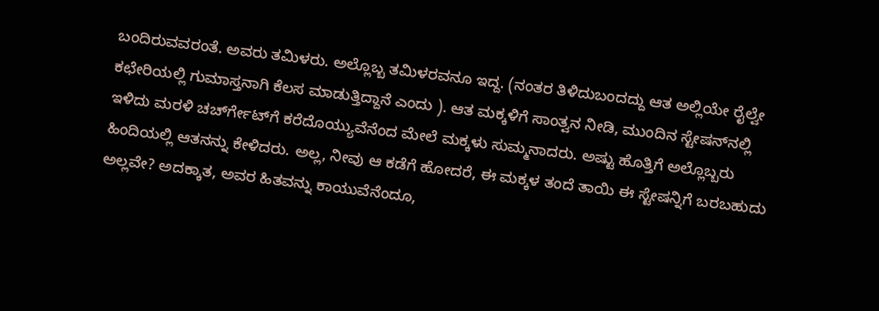ಬಂದಿರುವವರಂತೆ. ಅವರು ತಮಿಳರು. ಅಲ್ಲೊಬ್ಬ ತಮಿಳರವನೂ ಇದ್ದ. (ನಂತರ ತಿಳಿದುಬಂದದ್ದು ಆತ ಅಲ್ಲಿಯೇ ರೈಲ್ವೇ ಕಛೇರಿಯಲ್ಲಿ ಗುಮಾಸ್ತನಾಗಿ ಕೆಲಸ ಮಾಡುತ್ತಿದ್ದಾನೆ ಎಂದು ). ಆತ ಮಕ್ಕಳಿಗೆ ಸಾಂತ್ವನ ನೀಡಿ, ಮುಂದಿನ ಸ್ಟೇಷನ್‍ನಲ್ಲಿ ಇಳಿದು ಮರಳಿ ಚರ್ಚ್‍ಗೇಟ್‍ಗೆ ಕರೆದೊಯ್ಯುವೆನೆಂದ ಮೇಲೆ ಮಕ್ಕಳು ಸುಮ್ಮನಾದರು. ಅಷ್ಟು ಹೊತ್ತಿಗೆ ಅಲ್ಲೊಬ್ಬರು ಹಿಂದಿಯಲ್ಲಿ ಆತನನ್ನು ಕೇಳಿದರು. ಅಲ್ಲ, ನೀವು ಆ ಕಡೆಗೆ ಹೋದರೆ, ಈ ಮಕ್ಕಳ ತಂದೆ ತಾಯಿ ಈ ಸ್ಟೇಷನ್ನಿಗೆ ಬರಬಹುದು ಅಲ್ಲವೇ? ಅದಕ್ಕಾತ, ಅವರ ಹಿತವನ್ನು ಕಾಯುವೆನೆಂದೂ,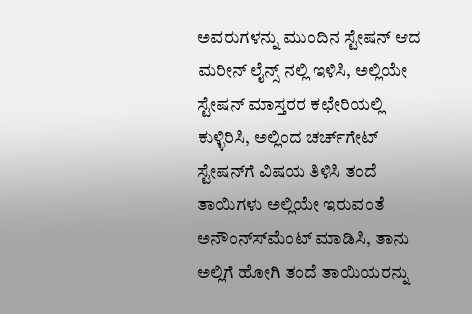ಅವರುಗಳನ್ನು ಮುಂದಿನ ಸ್ಟೇಷನ್ ಆದ ಮರೀನ್ ಲೈನ್ಸ್ ನಲ್ಲಿ ಇಳಿಸಿ, ಅಲ್ಲಿಯೇ ಸ್ಟೇಷನ್ ಮಾಸ್ತರರ ಕಛೇರಿಯಲ್ಲಿ ಕುಳ್ಳಿರಿಸಿ, ಅಲ್ಲಿಂದ ಚರ್ಚ್‍ಗೇಟ್ ಸ್ಟೇಷನ್‍ಗೆ ವಿಷಯ ತಿಳಿಸಿ ತಂದೆ ತಾಯಿಗಳು ಅಲ್ಲಿಯೇ ಇರುವಂತೆ ಅನೌಂನ್ಸ್‍ಮೆಂಟ್ ಮಾಡಿಸಿ, ತಾನು ಅಲ್ಲಿಗೆ ಹೋಗಿ ತಂದೆ ತಾಯಿಯರನ್ನು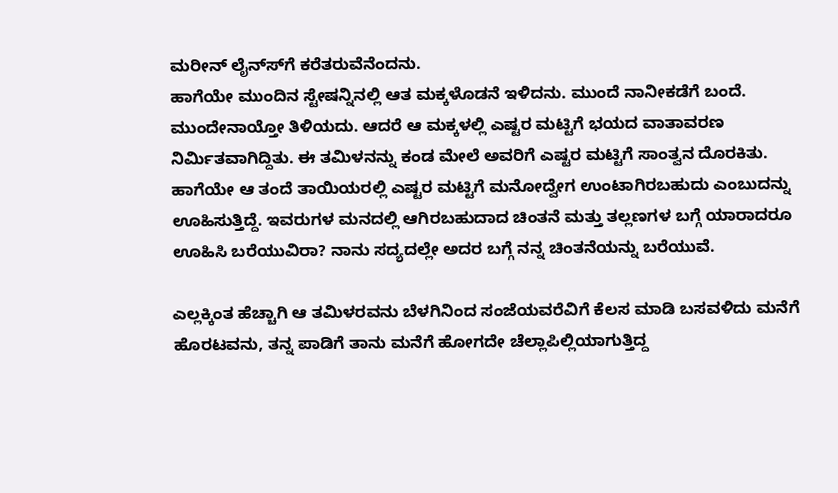ಮರೀನ್ ಲೈನ್ಸ್‍ಗೆ ಕರೆತರುವೆನೆಂದನು.
ಹಾಗೆಯೇ ಮುಂದಿನ ಸ್ಟೇಷನ್ನಿನಲ್ಲಿ ಆತ ಮಕ್ಕಳೊಡನೆ ಇಳಿದನು. ಮುಂದೆ ನಾನೀಕಡೆಗೆ ಬಂದೆ. ಮುಂದೇನಾಯ್ತೋ ತಿಳಿಯದು. ಆದರೆ ಆ ಮಕ್ಕಳಲ್ಲಿ ಎಷ್ಟರ ಮಟ್ಟಿಗೆ ಭಯದ ವಾತಾವರಣ ನಿರ್ಮಿತವಾಗಿದ್ದಿತು. ಈ ತಮಿಳನನ್ನು ಕಂಡ ಮೇಲೆ ಅವರಿಗೆ ಎಷ್ಟರ ಮಟ್ಟಿಗೆ ಸಾಂತ್ವನ ದೊರಕಿತು. ಹಾಗೆಯೇ ಆ ತಂದೆ ತಾಯಿಯರಲ್ಲಿ ಎಷ್ಟರ ಮಟ್ಟಿಗೆ ಮನೋದ್ವೇಗ ಉಂಟಾಗಿರಬಹುದು ಎಂಬುದನ್ನು ಊಹಿಸುತ್ತಿದ್ದೆ. ಇವರುಗಳ ಮನದಲ್ಲಿ ಆಗಿರಬಹುದಾದ ಚಿಂತನೆ ಮತ್ತು ತಲ್ಲಣಗಳ ಬಗ್ಗೆ ಯಾರಾದರೂ ಊಹಿಸಿ ಬರೆಯುವಿರಾ? ನಾನು ಸದ್ಯದಲ್ಲೇ ಅದರ ಬಗ್ಗೆ ನನ್ನ ಚಿಂತನೆಯನ್ನು ಬರೆಯುವೆ.

ಎಲ್ಲಕ್ಕಿಂತ ಹೆಚ್ಚಾಗಿ ಆ ತಮಿಳರವನು ಬೆಳಗಿನಿಂದ ಸಂಜೆಯವರೆವಿಗೆ ಕೆಲಸ ಮಾಡಿ ಬಸವಳಿದು ಮನೆಗೆ ಹೊರಟವನು, ತನ್ನ ಪಾಡಿಗೆ ತಾನು ಮನೆಗೆ ಹೋಗದೇ ಚೆಲ್ಲಾಪಿಲ್ಲಿಯಾಗುತ್ತಿದ್ದ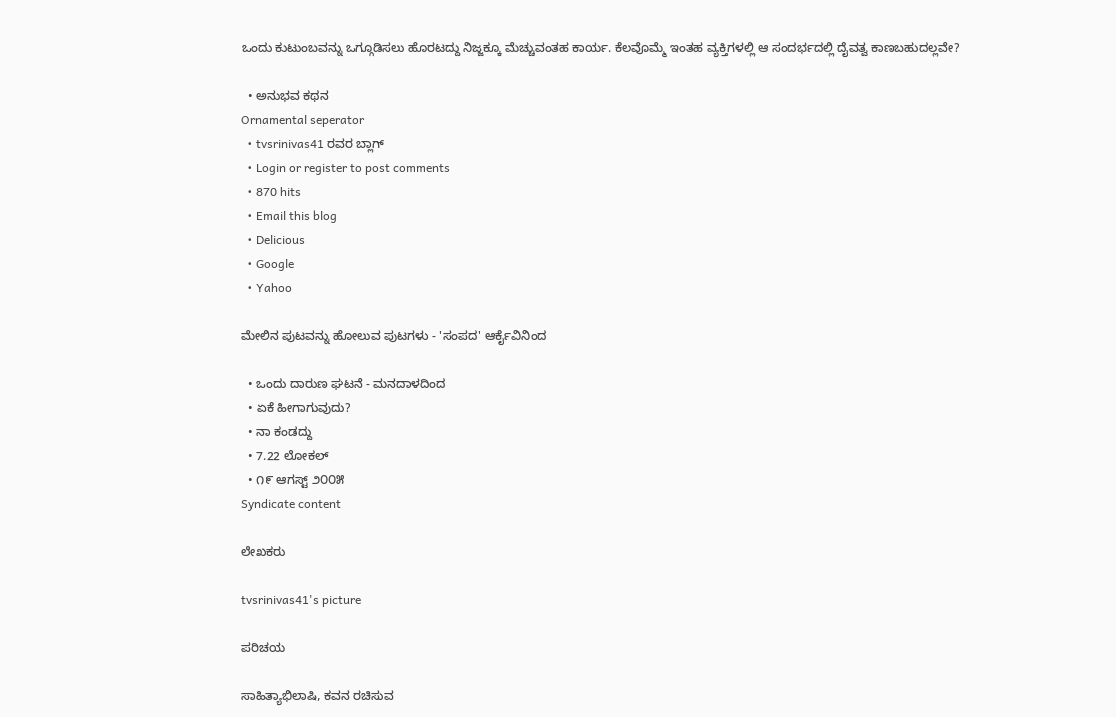ಒಂದು ಕುಟುಂಬವನ್ನು ಒಗ್ಗೂಡಿಸಲು ಹೊರಟದ್ದು ನಿಜ್ಜಕ್ಕೂ ಮೆಚ್ಚುವಂತಹ ಕಾರ್ಯ. ಕೆಲವೊಮ್ಮೆ ಇಂತಹ ವ್ಯಕ್ತಿಗಳಲ್ಲಿ ಆ ಸಂದರ್ಭದಲ್ಲಿ ದೈವತ್ವ ಕಾಣಬಹುದಲ್ಲವೇ?

  • ಅನುಭವ ಕಥನ
Ornamental seperator
  • tvsrinivas41 ರವರ ಬ್ಲಾಗ್
  • Login or register to post comments
  • 870 hits
  • Email this blog
  • Delicious
  • Google
  • Yahoo

ಮೇಲಿನ ಪುಟವನ್ನು ಹೋಲುವ ಪುಟಗಳು - 'ಸಂಪದ' ಆರ್ಕೈವಿನಿಂದ

  • ಒಂದು ದಾರುಣ ಘಟನೆ - ಮನದಾಳದಿಂದ
  • ಏಕೆ ಹೀಗಾಗುವುದು?
  • ನಾ ಕಂಡದ್ದು
  • 7.22 ಲೋಕಲ್
  • ೧೯ ಆಗಸ್ಟ್ ೨೦೦೫
Syndicate content

ಲೇಖಕರು

tvsrinivas41's picture

ಪರಿಚಯ

ಸಾಹಿತ್ಯಾಭಿಲಾಷಿ, ಕವನ ರಚಿಸುವ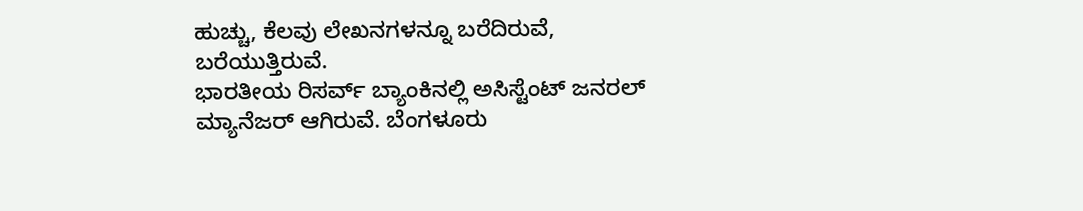ಹುಚ್ಚು, ಕೆಲವು ಲೇಖನಗಳನ್ನೂ ಬರೆದಿರುವೆ, ಬರೆಯುತ್ತಿರುವೆ.
ಭಾರತೀಯ ರಿಸರ್ವ್ ಬ್ಯಾಂಕಿನಲ್ಲಿ ಅಸಿಸ್ಟೆಂಟ್ ಜನರಲ್ ಮ್ಯಾನೆಜರ್ ಆಗಿರುವೆ. ಬೆಂಗಳೂರು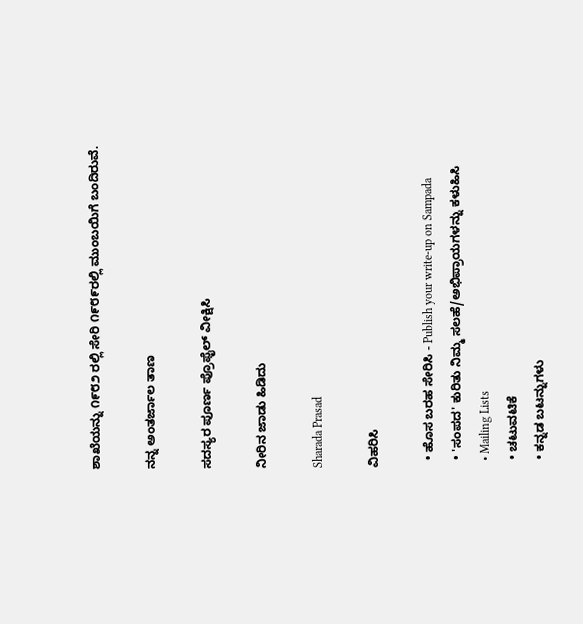ಶಾಖೆಯನ್ನು ೧೯೮೨ ರಲ್ಲಿ ಸೇರಿ ೧೯೮೯ರಲ್ಲಿ ಮುಂಬಯಿಗೆ ಬಂದಿರುವೆ.

ನನ್ನ ಅಂತರ್ಜಾಲ ತಾಣ

ಸದಸ್ಯರ ಪೂರ್ಣ ಪ್ರೊಫೈಲ್ ವೀಕ್ಷಿಸಿ

ನೀರಿನ ಜಾಡು ಹಿಡಿದು

Sharada Prasad

ವಿಹರಿಸಿ

  • ಹೊಸ ಬರಹ ಸೇರಿಸಿ - Publish your write-up on Sampada
  • 'ಸಂಪದ' ಕುರಿತು ನಿಮ್ಮ ಸಲಹೆ/ಅಭಿಪ್ರಾಯಗಳನ್ನು ಕಳುಹಿಸಿ
  • Mailing Lists
  • ಚಟುವಟಿಕೆ
  • ಕನ್ನಡ ಬಟನ್ನುಗಳು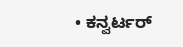• ಕನ್ವರ್ಟರ್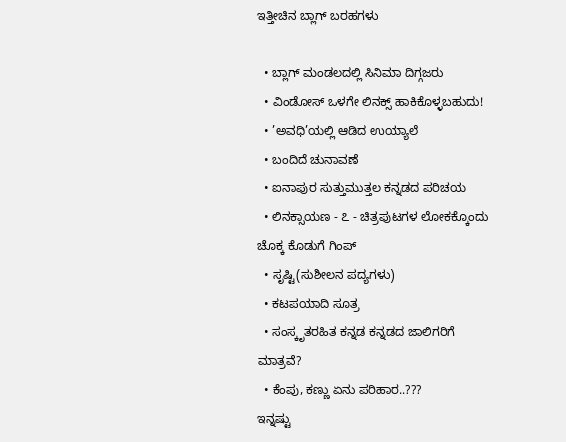ಇತ್ತೀಚಿನ ಬ್ಲಾಗ್ ಬರಹಗಳು

  • ಬ್ಲಾಗ್ ಮಂಡಲದಲ್ಲಿ ಸಿನಿಮಾ ದಿಗ್ಗಜರು
  • ವಿಂಡೋಸ್ ಒಳಗೇ ಲಿನಕ್ಸ್ ಹಾಕಿಕೊಳ್ಳಬಹುದು!
  • ’ಅವಧಿ’ಯಲ್ಲಿ ಆಡಿದ ಉಯ್ಯಾಲೆ
  • ಬಂದಿದೆ ಚುನಾವಣೆ
  • ಐನಾಪುರ ಸುತ್ತುಮುತ್ತಲ ಕನ್ನಡದ ಪರಿಚಯ
  • ಲಿನಕ್ಸಾಯಣ - ೭ - ಚಿತ್ರಪುಟಗಳ ಲೋಕಕ್ಕೊಂದು ಚೊಕ್ಕ ಕೊಡುಗೆ ಗಿಂಪ್
  • ಸೃಷ್ಟಿ(ಸುಶೀಲನ ಪದ್ಯಗಳು)
  • ಕಟಪಯಾದಿ ಸೂತ್ರ
  • ಸಂಸ್ಕೃತರಹಿತ ಕನ್ನಡ ಕನ್ನಡದ ಜಾಲಿಗರಿಗೆ ಮಾತ್ರವೆ?
  • ಕೆಂಪು, ಕಣ್ಣು ಏನು ಪರಿಹಾರ..???
ಇನ್ನಷ್ಟು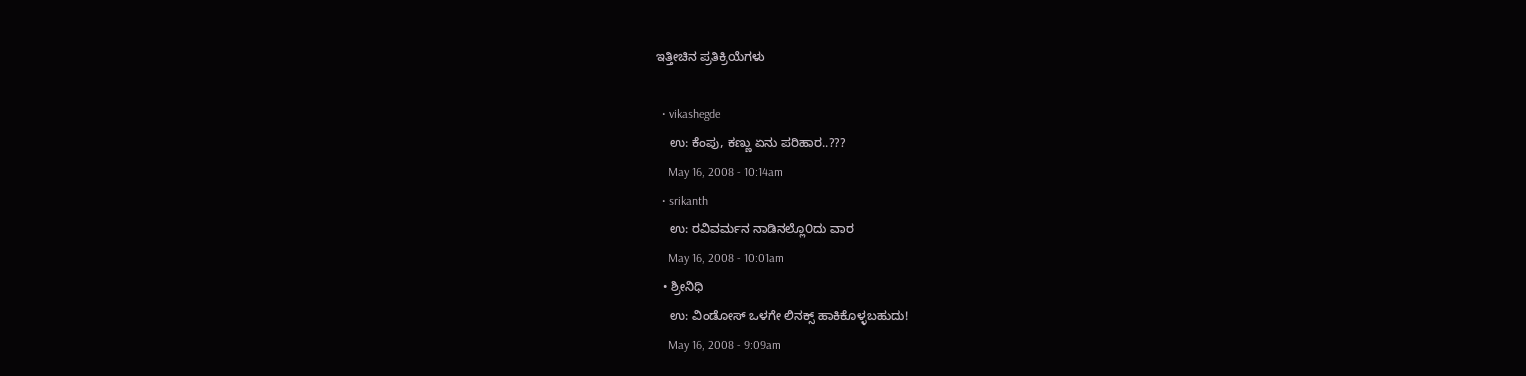ಇತ್ತೀಚಿನ ಪ್ರತಿಕ್ರಿಯೆಗಳು

  • vikashegde
    ಉ: ಕೆಂಪು, ಕಣ್ಣು ಏನು ಪರಿಹಾರ..???
    May 16, 2008 - 10:14am
  • srikanth
    ಉ: ರವಿವರ್ಮನ ನಾಡಿನಲ್ಲೊ೦ದು ವಾರ
    May 16, 2008 - 10:01am
  • ಶ್ರೀನಿಧಿ
    ಉ: ವಿಂಡೋಸ್ ಒಳಗೇ ಲಿನಕ್ಸ್ ಹಾಕಿಕೊಳ್ಳಬಹುದು!
    May 16, 2008 - 9:09am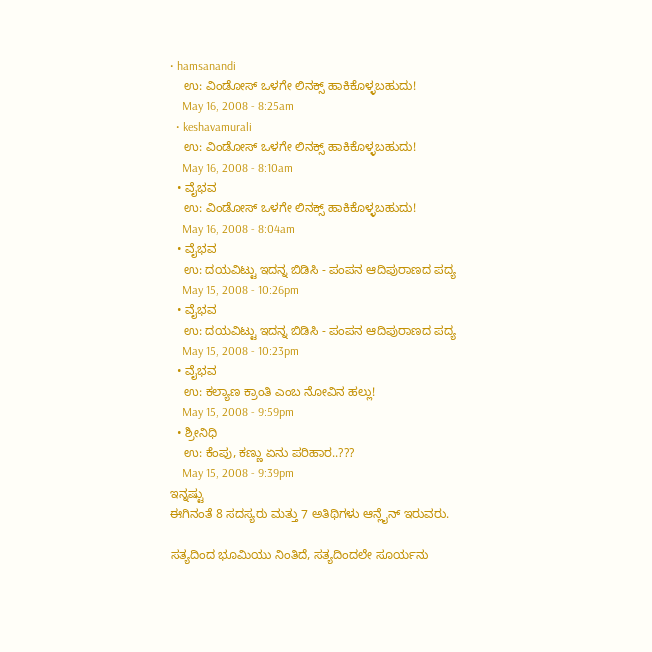• hamsanandi
    ಉ: ವಿಂಡೋಸ್ ಒಳಗೇ ಲಿನಕ್ಸ್ ಹಾಕಿಕೊಳ್ಳಬಹುದು!
    May 16, 2008 - 8:25am
  • keshavamurali
    ಉ: ವಿಂಡೋಸ್ ಒಳಗೇ ಲಿನಕ್ಸ್ ಹಾಕಿಕೊಳ್ಳಬಹುದು!
    May 16, 2008 - 8:10am
  • ವೈಭವ
    ಉ: ವಿಂಡೋಸ್ ಒಳಗೇ ಲಿನಕ್ಸ್ ಹಾಕಿಕೊಳ್ಳಬಹುದು!
    May 16, 2008 - 8:04am
  • ವೈಭವ
    ಉ: ದಯವಿಟ್ಟು ಇದನ್ನ ಬಿಡಿಸಿ - ಪಂಪನ ಆದಿಪುರಾಣದ ಪದ್ಯ
    May 15, 2008 - 10:26pm
  • ವೈಭವ
    ಉ: ದಯವಿಟ್ಟು ಇದನ್ನ ಬಿಡಿಸಿ - ಪಂಪನ ಆದಿಪುರಾಣದ ಪದ್ಯ
    May 15, 2008 - 10:23pm
  • ವೈಭವ
    ಉ: ಕಲ್ಯಾಣ ಕ್ರಾಂತಿ ಎಂಬ ನೋವಿನ ಹಲ್ಲು!
    May 15, 2008 - 9:59pm
  • ಶ್ರೀನಿಧಿ
    ಉ: ಕೆಂಪು, ಕಣ್ಣು ಏನು ಪರಿಹಾರ..???
    May 15, 2008 - 9:39pm
ಇನ್ನಷ್ಟು
ಈಗಿನಂತೆ 8 ಸದಸ್ಯರು ಮತ್ತು 7 ಅತಿಥಿಗಳು ಆನ್ಲೈನ್ ಇರುವರು.

ಸತ್ಯದಿಂದ ಭೂಮಿಯು ನಿಂತಿದೆ, ಸತ್ಯದಿಂದಲೇ ಸೂರ್ಯನು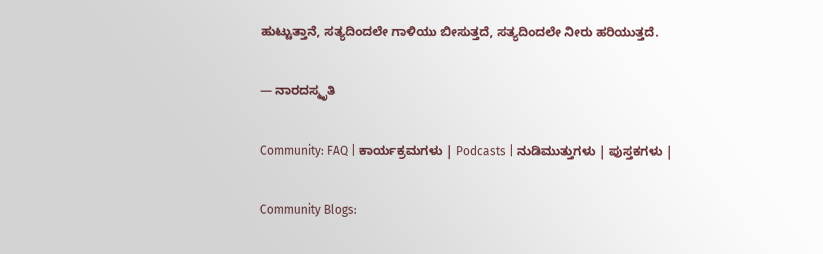ಹುಟ್ಟುತ್ತಾನೆ, ಸತ್ಯದಿಂದಲೇ ಗಾಳಿಯು ಬೀಸುತ್ತದೆ, ಸತ್ಯದಿಂದಲೇ ನೀರು ಹರಿಯುತ್ತದೆ.

— ನಾರದಸ್ಮೃತಿ

Community: FAQ | ಕಾರ್ಯಕ್ರಮಗಳು | Podcasts | ನುಡಿಮುತ್ತುಗಳು | ಪುಸ್ತಕಗಳು |

Community Blogs: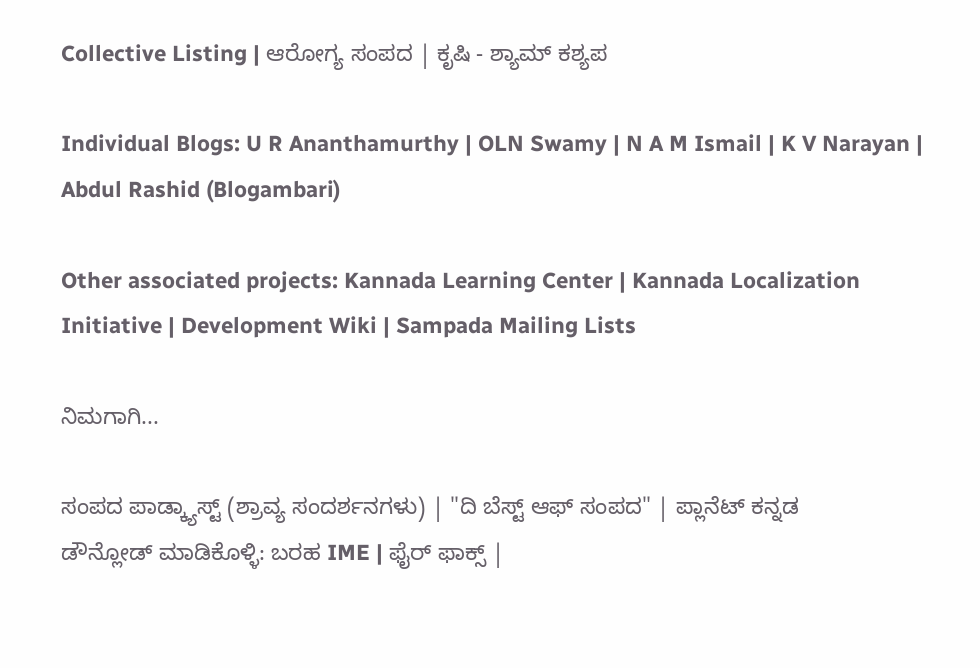Collective Listing | ಆರೋಗ್ಯ ಸಂಪದ | ಕೃಷಿ - ಶ್ಯಾಮ್ ಕಶ್ಯಪ

Individual Blogs: U R Ananthamurthy | OLN Swamy | N A M Ismail | K V Narayan | Abdul Rashid (Blogambari)

Other associated projects: Kannada Learning Center | Kannada Localization Initiative | Development Wiki | Sampada Mailing Lists

ನಿಮಗಾಗಿ...

ಸಂಪದ ಪಾಡ್ಕ್ಯಾಸ್ಟ್ (ಶ್ರಾವ್ಯ ಸಂದರ್ಶನಗಳು) | "ದಿ ಬೆಸ್ಟ್ ಆಫ್ ಸಂಪದ" | ಪ್ಲಾನೆಟ್ ಕನ್ನಡ
ಡೌನ್ಲೋಡ್ ಮಾಡಿಕೊಳ್ಳಿ: ಬರಹ IME | ಫೈರ್ ಫಾಕ್ಸ್ |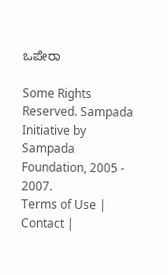ಒಪೇರಾ

Some Rights Reserved. Sampada Initiative by Sampada Foundation, 2005 - 2007.
Terms of Use | Contact |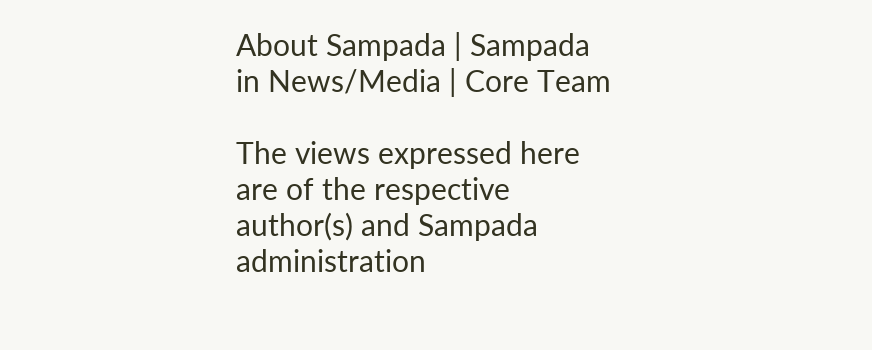About Sampada | Sampada in News/Media | Core Team

The views expressed here are of the respective author(s) and Sampada administration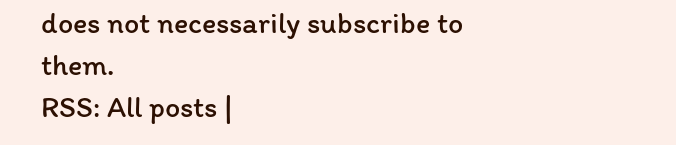does not necessarily subscribe to them.
RSS: All posts |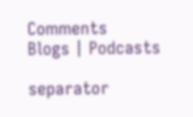Comments
Blogs | Podcasts

separator